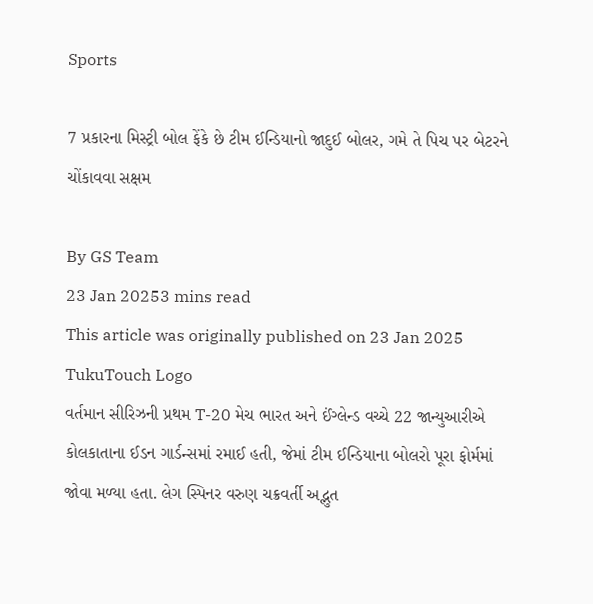Sports

7 પ્રકારના મિસ્ટ્રી બોલ ફેંકે છે ટીમ ઈન્ડિયાનો જાદુઈ બોલર, ગમે તે પિચ પર બેટરને ચોંકાવવા સક્ષમ

By GS Team
23 Jan 20253 mins read
This article was originally published on 23 Jan 2025
TukuTouch Logo
વર્તમાન સીરિઝની પ્રથમ T-20 મેચ ભારત અને ઈંગ્લેન્ડ વચ્ચે 22 જાન્યુઆરીએ કોલકાતાના ઈડન ગાર્ડન્સમાં રમાઈ હતી, જેમાં ટીમ ઈન્ડિયાના બોલરો પૂરા ફોર્મમાં જોવા મળ્યા હતા. લેગ સ્પિનર વરુણ ચક્રવર્તી અદ્ભુત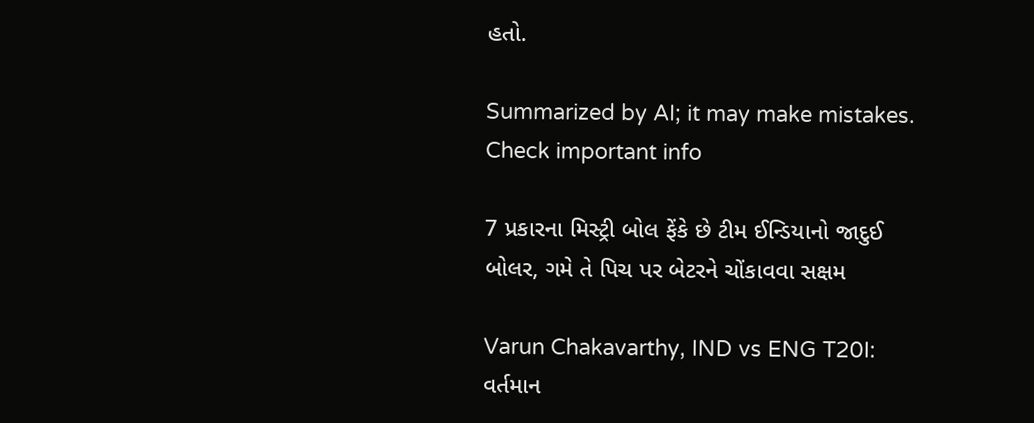હતો.

Summarized by AI; it may make mistakes. Check important info

7 પ્રકારના મિસ્ટ્રી બોલ ફેંકે છે ટીમ ઈન્ડિયાનો જાદુઈ બોલર, ગમે તે પિચ પર બેટરને ચોંકાવવા સક્ષમ

Varun Chakavarthy, IND vs ENG T20I: વર્તમાન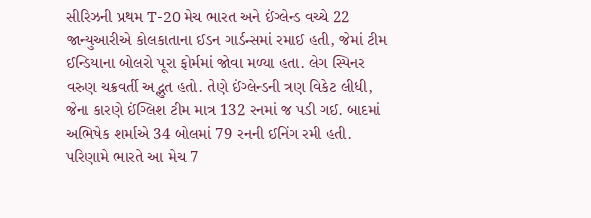સીરિઝની પ્રથમ T-20 મેચ ભારત અને ઈંગ્લેન્ડ વચ્ચે 22 જાન્યુઆરીએ કોલકાતાના ઈડન ગાર્ડન્સમાં રમાઈ હતી, જેમાં ટીમ ઈન્ડિયાના બોલરો પૂરા ફોર્મમાં જોવા મળ્યા હતા. લેગ સ્પિનર વરુણ ચક્રવર્તી અદ્ભુત હતો. તેણે ઈંગ્લેન્ડની ત્રણ વિકેટ લીધી, જેના કારણે ઈંગ્લિશ ટીમ માત્ર 132 રનમાં જ પડી ગઈ. બાદમાં અભિષેક શર્માએ 34 બોલમાં 79 રનની ઈનિંગ રમી હતી. પરિણામે ભારતે આ મેચ 7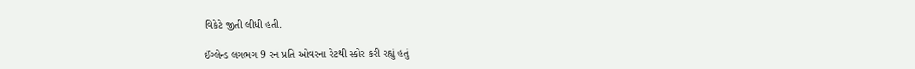વિકેટે જીતી લીધી હતી.

ઈંગ્લેન્ડ લગભગ 9 રન પ્રતિ ઓવરના રેટથી સ્કોર કરી રહ્યું હતું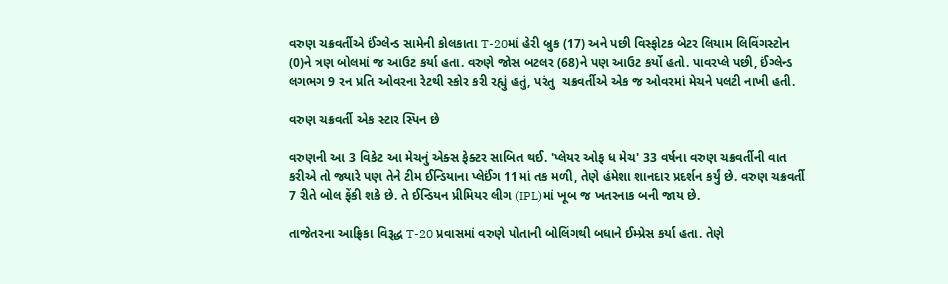વરુણ ચક્રવર્તીએ ઈંગ્લેન્ડ સામેની કોલકાતા T-20માં હેરી બ્રુક (17) અને પછી વિસ્ફોટક બેટર લિયામ લિવિંગસ્ટોન (0)ને ત્રણ બોલમાં જ આઉટ કર્યા હતા. વરુણે જોસ બટલર (68)ને પણ આઉટ કર્યો હતો. પાવરપ્લે પછી, ઈંગ્લેન્ડ લગભગ 9 રન પ્રતિ ઓવરના રેટથી સ્કોર કરી રહ્યું હતું, પરંતુ  ચક્રવર્તીએ એક જ ઓવરમાં મેચને પલટી નાખી હતી.

વરુણ ચક્રવર્તી એક સ્ટાર સ્પિન છે

વરુણની આ 3 વિકેટ આ મેચનું એક્સ ફેક્ટર સાબિત થઈ. 'પ્લેયર ઓફ ધ મેચ' 33 વર્ષના વરુણ ચક્રવર્તીની વાત કરીએ તો જ્યારે પણ તેને ટીમ ઈન્ડિયાના પ્લેઈંગ 11માં તક મળી, તેણે હંમેશા શાનદાર પ્રદર્શન કર્યું છે. વરુણ ચક્રવર્તી 7 રીતે બોલ ફેંકી શકે છે. તે ઈન્ડિયન પ્રીમિયર લીગ (IPL)માં ખૂબ જ ખતરનાક બની જાય છે.

તાજેતરના આફ્રિકા વિરૂદ્ધ T-20 પ્રવાસમાં વરુણે પોતાની બોલિંગથી બધાને ઈમ્પ્રેસ કર્યા હતા. તેણે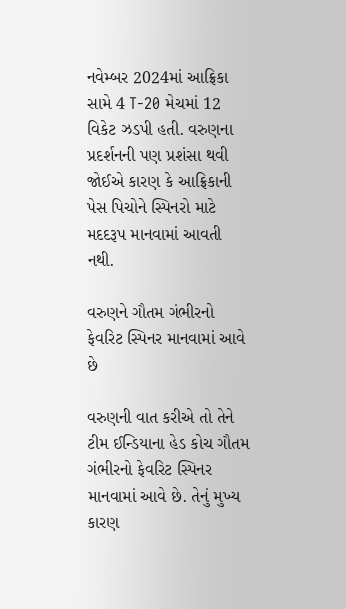નવેમ્બર 2024માં આફ્રિકા સામે 4 T-20 મેચમાં 12 વિકેટ ઝડપી હતી. વરુણના પ્રદર્શનની પણ પ્રશંસા થવી જોઈએ કારણ કે આફ્રિકાની પેસ પિચોને સ્પિનરો માટે મદદરૂપ માનવામાં આવતી નથી.

વરુણને ગૌતમ ગંભીરનો ફેવરિટ સ્પિનર માનવામાં આવે છે

વરુણની વાત કરીએ તો તેને ટીમ ઈન્ડિયાના હેડ કોચ ગૌતમ ગંભીરનો ફેવરિટ સ્પિનર માનવામાં આવે છે. તેનું મુખ્ય કારણ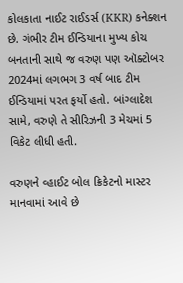કોલકાતા નાઈટ રાઈડર્સ (KKR) કનેક્શન છે. ગંભીર ટીમ ઈન્ડિયાના મુખ્ય કોચ બનતાની સાથે જ વરુણ પણ ઑક્ટોબર 2024માં લગભગ 3 વર્ષ બાદ ટીમ ઈન્ડિયામાં પરત ફર્યો હતો. બાંગ્લાદેશ સામે, વરુણે તે સીરિઝની 3 મેચમાં 5 વિકેટ લીધી હતી.

વરુણને વ્હાઈટ બોલ ક્રિકેટનો માસ્ટર માનવામાં આવે છે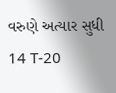વરુણે અત્યાર સુધી 14 T-20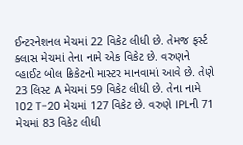ઈન્ટરનેશનલ મેચમાં 22 વિકેટ લીધી છે. તેમજ ફર્સ્ટ ક્લાસ મેચમાં તેના નામે એક વિકેટ છે. વરુણને વ્હાઈટ બોલ ક્રિકેટનો માસ્ટર માનવામાં આવે છે. તેણે 23 લિસ્ટ A મેચમાં 59 વિકેટ લીધી છે. તેના નામે 102 T-20 મેચમાં 127 વિકેટ છે. વરુણે IPLની 71 મેચમાં 83 વિકેટ લીધી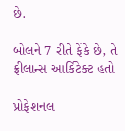છે.

બોલને 7 રીતે ફેંકે છે, તે ફ્રીલાન્સ આર્કિટેક્ટ હતો

પ્રોફેશનલ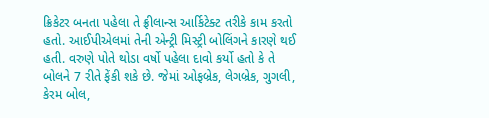ક્રિકેટર બનતા પહેલા તે ફ્રીલાન્સ આર્કિટેક્ટ તરીકે કામ કરતો હતો. આઈપીએલમાં તેની એન્ટ્રી મિસ્ટ્રી બોલિંગને કારણે થઈ હતી. વરુણે પોતે થોડા વર્ષો પહેલા દાવો કર્યો હતો કે તે બોલને 7 રીતે ફેંકી શકે છે. જેમાં ઓફબ્રેક, લેગબ્રેક, ગુગલી, કેરમ બોલ,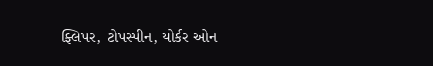ફ્લિપર, ટોપસ્પીન, યોર્કર ઓન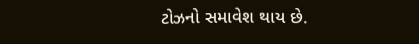ટોઝનો સમાવેશ થાય છે.